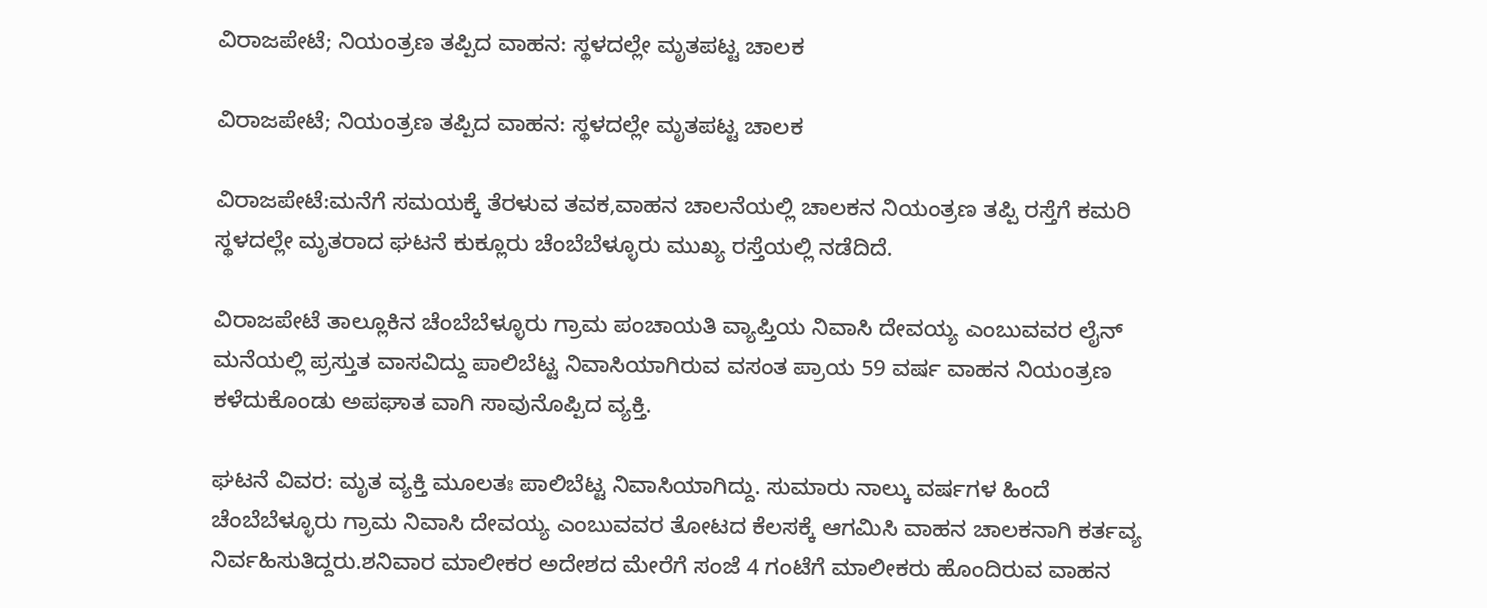ವಿರಾಜಪೇಟೆ; ನಿಯಂತ್ರಣ ತಪ್ಪಿದ ವಾಹನ: ಸ್ಥಳದಲ್ಲೇ ಮೃತಪಟ್ಟ ಚಾಲಕ

ವಿರಾಜಪೇಟೆ; ನಿಯಂತ್ರಣ ತಪ್ಪಿದ ವಾಹನ: ಸ್ಥಳದಲ್ಲೇ ಮೃತಪಟ್ಟ ಚಾಲಕ

ವಿರಾಜಪೇಟೆ:ಮನೆಗೆ ಸಮಯಕ್ಕೆ ತೆರಳುವ ತವಕ,ವಾಹನ ಚಾಲನೆಯಲ್ಲಿ ಚಾಲಕನ ನಿಯಂತ್ರಣ ತಪ್ಪಿ ರಸ್ತೆಗೆ ಕಮರಿ ಸ್ಥಳದಲ್ಲೇ ಮೃತರಾದ ಘಟನೆ ಕುಕ್ಲೂರು ಚೆಂಬೆಬೆಳ್ಳೂರು ಮುಖ್ಯ ರಸ್ತೆಯಲ್ಲಿ ನಡೆದಿದೆ.

ವಿರಾಜಪೇಟೆ ತಾಲ್ಲೂಕಿನ ಚೆಂಬೆಬೆಳ್ಳೂರು ಗ್ರಾಮ ಪಂಚಾಯತಿ ವ್ಯಾಪ್ತಿಯ ನಿವಾಸಿ ದೇವಯ್ಯ ಎಂಬುವವರ ಲೈನ್ ಮನೆಯಲ್ಲಿ ಪ್ರಸ್ತುತ ವಾಸವಿದ್ದು ಪಾಲಿಬೆಟ್ಟ ನಿವಾಸಿಯಾಗಿರುವ ವಸಂತ ಪ್ರಾಯ 59 ವರ್ಷ ವಾಹನ ನಿಯಂತ್ರಣ ಕಳೆದುಕೊಂಡು ಅಪಘಾತ ವಾಗಿ ಸಾವುನೊಪ್ಪಿದ ವ್ಯಕ್ತಿ.

ಘಟನೆ ವಿವರ: ಮೃತ ವ್ಯಕ್ತಿ ಮೂಲತಃ ಪಾಲಿಬೆಟ್ಟ ನಿವಾಸಿಯಾಗಿದ್ದು. ಸುಮಾರು ನಾಲ್ಕು ವರ್ಷಗಳ ಹಿಂದೆ ಚೆಂಬೆಬೆಳ್ಳೂರು ಗ್ರಾಮ ನಿವಾಸಿ ದೇವಯ್ಯ ಎಂಬುವವರ ತೋಟದ ಕೆಲಸಕ್ಕೆ ಆಗಮಿಸಿ ವಾಹನ ಚಾಲಕನಾಗಿ ಕರ್ತವ್ಯ ನಿರ್ವಹಿಸುತಿದ್ದರು.ಶನಿವಾರ ಮಾಲೀಕರ ಅದೇಶದ ಮೇರೆಗೆ ಸಂಜೆ 4 ಗಂಟೆಗೆ ಮಾಲೀಕರು ಹೊಂದಿರುವ ವಾಹನ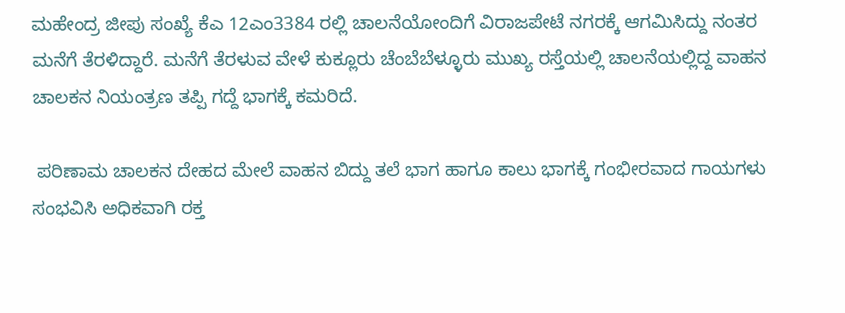ಮಹೇಂದ್ರ ಜೀಪು ಸಂಖ್ಯೆ ಕೆಎ 12ಎಂ3384 ರಲ್ಲಿ ಚಾಲನೆಯೋಂದಿಗೆ ವಿರಾಜಪೇಟೆ ನಗರಕ್ಕೆ ಆಗಮಿಸಿದ್ದು ನಂತರ ಮನೆಗೆ ತೆರಳಿದ್ದಾರೆ. ಮನೆಗೆ ತೆರಳುವ ವೇಳೆ ಕುಕ್ಲೂರು ಚೆಂಬೆಬೆಳ್ಳೂರು ಮುಖ್ಯ ರಸ್ತೆಯಲ್ಲಿ ಚಾಲನೆಯಲ್ಲಿದ್ದ ವಾಹನ ಚಾಲಕನ ನಿಯಂತ್ರಣ ತಪ್ಪಿ ಗದ್ದೆ ಭಾಗಕ್ಕೆ ಕಮರಿದೆ.

 ಪರಿಣಾಮ ಚಾಲಕನ ದೇಹದ ಮೇಲೆ ವಾಹನ ಬಿದ್ದು ತಲೆ ಭಾಗ ಹಾಗೂ ಕಾಲು ಭಾಗಕ್ಕೆ ಗಂಭೀರವಾದ ಗಾಯಗಳು ಸಂಭವಿಸಿ ಅಧಿಕವಾಗಿ ರಕ್ತ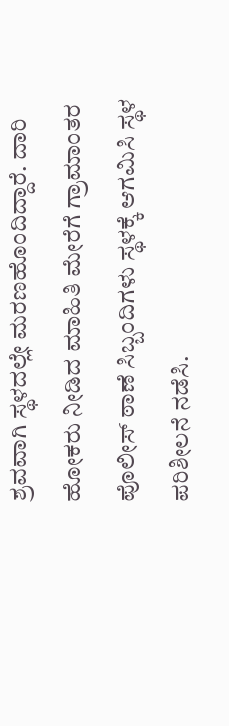ಶ್ರವವಾಗಿ ಸ್ಥಳದಲ್ಲೇ ಮರಣಹೊಂದಿದ್ದಾರೆ. ದಾರಿ ಹೋಕರು ನೀಡಿದ ಮಾಹಿತಿ ಮೇರೆಗೆ ಗ್ರಾಮಾಂತರ ಪೊಲೀಸ್ ಠಾಣೆ ಸಿಬ್ಬಂದಿಗಳು ಸ್ಥಳಕ್ಕೆ ಆಗಮಿಸಿ ಸ್ಥಳ ಪರಿಶೀಲನೆ ನಡೆಸಿ.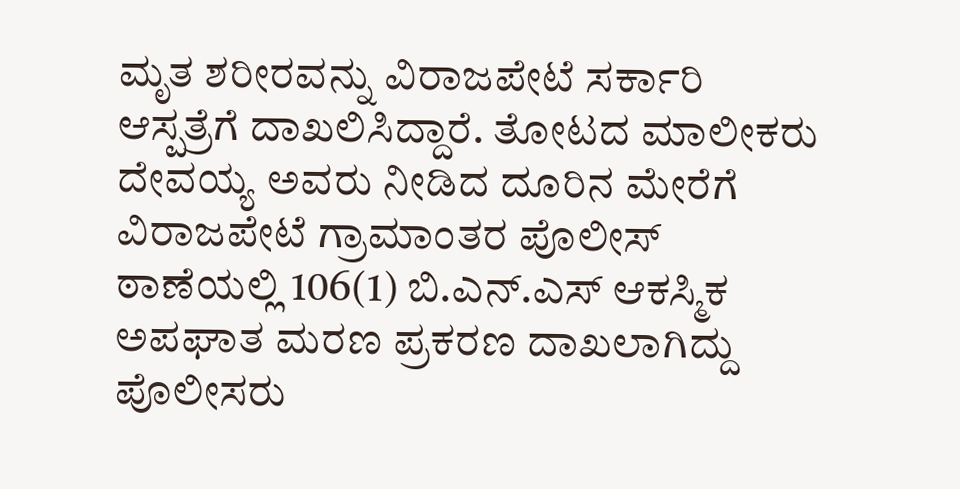ಮೃತ ಶರೀರವನ್ನು ವಿರಾಜಪೇಟೆ ಸರ್ಕಾರಿ ಆಸ್ಪತ್ರೆಗೆ ದಾಖಲಿಸಿದ್ದಾರೆ. ತೋಟದ ಮಾಲೀಕರು ದೇವಯ್ಯ ಅವರು ನೀಡಿದ ದೂರಿನ ಮೇರೆಗೆ ವಿರಾಜಪೇಟೆ ಗ್ರಾಮಾಂತರ ಪೊಲೀಸ್ ಠಾಣೆಯಲ್ಲಿ 106(1) ಬಿ.ಎನ್.ಎಸ್ ಆಕಸ್ಮಿಕ ಅಪಘಾತ ಮರಣ ಪ್ರಕರಣ ದಾಖಲಾಗಿದ್ದು ಪೊಲೀಸರು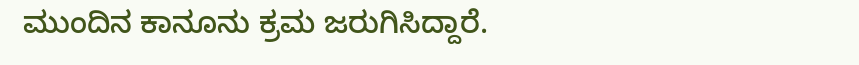ಮುಂದಿನ ಕಾನೂನು ಕ್ರಮ ಜರುಗಿಸಿದ್ದಾರೆ.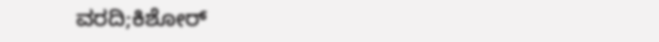ವರದಿ;ಕಿಶೋರ್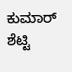ಕುಮಾರ್ ಶೆಟ್ಟಿ